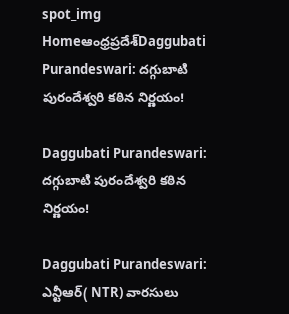spot_img
Homeఆంధ్రప్రదేశ్‌Daggubati Purandeswari: దగ్గుబాటి పురందేశ్వరి కఠిన నిర్ణయం!

Daggubati Purandeswari: దగ్గుబాటి పురందేశ్వరి కఠిన నిర్ణయం!

Daggubati Purandeswari: ఎన్టీఆర్( NTR) వారసులు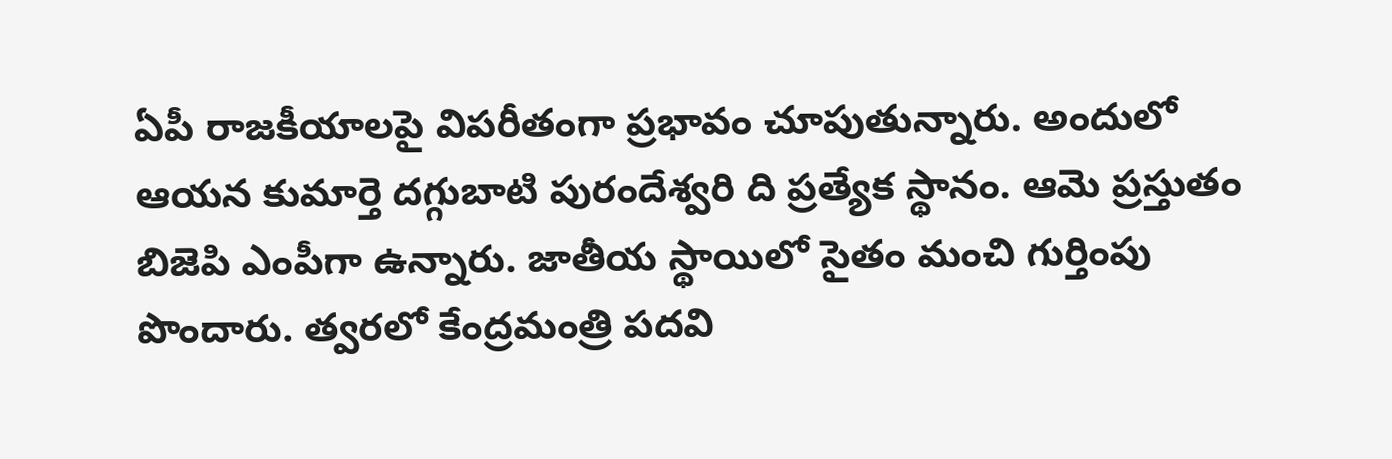ఏపీ రాజకీయాలపై విపరీతంగా ప్రభావం చూపుతున్నారు. అందులో ఆయన కుమార్తె దగ్గుబాటి పురందేశ్వరి ది ప్రత్యేక స్థానం. ఆమె ప్రస్తుతం బిజెపి ఎంపీగా ఉన్నారు. జాతీయ స్థాయిలో సైతం మంచి గుర్తింపు పొందారు. త్వరలో కేంద్రమంత్రి పదవి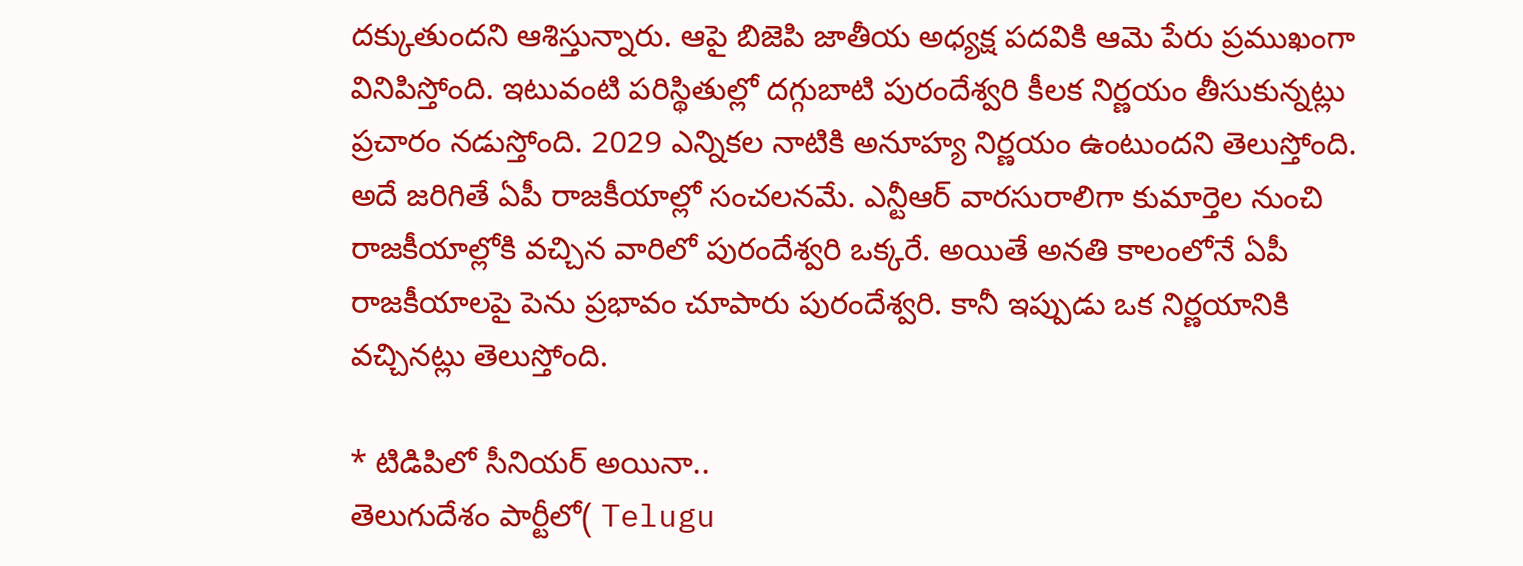దక్కుతుందని ఆశిస్తున్నారు. ఆపై బిజెపి జాతీయ అధ్యక్ష పదవికి ఆమె పేరు ప్రముఖంగా వినిపిస్తోంది. ఇటువంటి పరిస్థితుల్లో దగ్గుబాటి పురందేశ్వరి కీలక నిర్ణయం తీసుకున్నట్లు ప్రచారం నడుస్తోంది. 2029 ఎన్నికల నాటికి అనూహ్య నిర్ణయం ఉంటుందని తెలుస్తోంది. అదే జరిగితే ఏపీ రాజకీయాల్లో సంచలనమే. ఎన్టీఆర్ వారసురాలిగా కుమార్తెల నుంచి రాజకీయాల్లోకి వచ్చిన వారిలో పురందేశ్వరి ఒక్కరే. అయితే అనతి కాలంలోనే ఏపీ రాజకీయాలపై పెను ప్రభావం చూపారు పురందేశ్వరి. కానీ ఇప్పుడు ఒక నిర్ణయానికి వచ్చినట్లు తెలుస్తోంది.

* టిడిపిలో సీనియర్ అయినా..
తెలుగుదేశం పార్టీలో( Telugu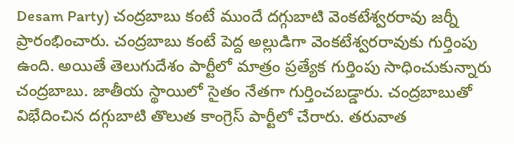Desam Party) చంద్రబాబు కంటే ముందే దగ్గుబాటి వెంకటేశ్వరరావు జర్నీ ప్రారంభించారు. చంద్రబాబు కంటే పెద్ద అల్లుడిగా వెంకటేశ్వరరావుకు గుర్తింపు ఉంది. అయితే తెలుగుదేశం పార్టీలో మాత్రం ప్రత్యేక గుర్తింపు సాధించుకున్నారు చంద్రబాబు. జాతీయ స్థాయిలో సైతం నేతగా గుర్తించబడ్డారు. చంద్రబాబుతో విభేదించిన దగ్గుబాటి తొలుత కాంగ్రెస్ పార్టీలో చేరారు. తరువాత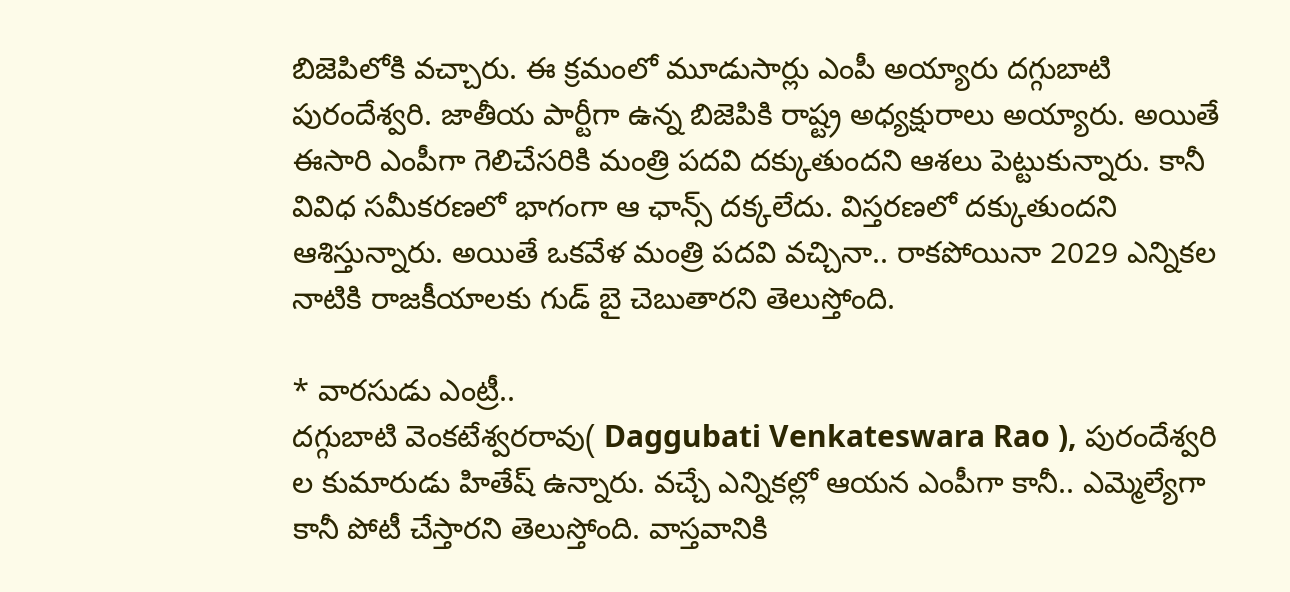బిజెపిలోకి వచ్చారు. ఈ క్రమంలో మూడుసార్లు ఎంపీ అయ్యారు దగ్గుబాటి పురందేశ్వరి. జాతీయ పార్టీగా ఉన్న బిజెపికి రాష్ట్ర అధ్యక్షురాలు అయ్యారు. అయితే ఈసారి ఎంపీగా గెలిచేసరికి మంత్రి పదవి దక్కుతుందని ఆశలు పెట్టుకున్నారు. కానీ వివిధ సమీకరణలో భాగంగా ఆ ఛాన్స్ దక్కలేదు. విస్తరణలో దక్కుతుందని ఆశిస్తున్నారు. అయితే ఒకవేళ మంత్రి పదవి వచ్చినా.. రాకపోయినా 2029 ఎన్నికల నాటికి రాజకీయాలకు గుడ్ బై చెబుతారని తెలుస్తోంది.

* వారసుడు ఎంట్రీ..
దగ్గుబాటి వెంకటేశ్వరరావు( Daggubati Venkateswara Rao ), పురందేశ్వరి ల కుమారుడు హితేష్ ఉన్నారు. వచ్చే ఎన్నికల్లో ఆయన ఎంపీగా కానీ.. ఎమ్మెల్యేగా కానీ పోటీ చేస్తారని తెలుస్తోంది. వాస్తవానికి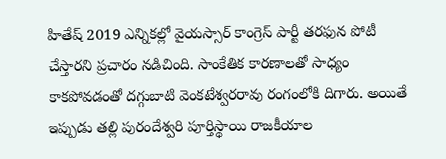హితేష్ 2019 ఎన్నికల్లో వైయస్సార్ కాంగ్రెస్ పార్టీ తరఫున పోటీ చేస్తారని ప్రచారం నడిచింది. సాంకేతిక కారణాలతో సాధ్యం కాకపోవడంతో దగ్గుబాటి వెంకటేశ్వరరావు రంగంలోకి దిగారు. అయితే ఇప్పుడు తల్లి పురందేశ్వరి పూర్తిస్థాయి రాజకీయాల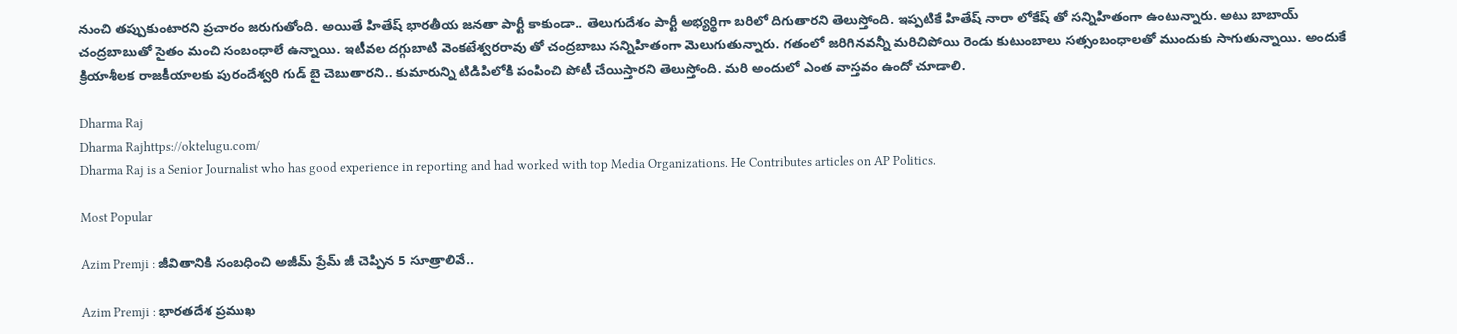నుంచి తప్పుకుంటారని ప్రచారం జరుగుతోంది. అయితే హితేష్ భారతీయ జనతా పార్టీ కాకుండా.. తెలుగుదేశం పార్టీ అభ్యర్థిగా బరిలో దిగుతారని తెలుస్తోంది. ఇప్పటికే హితేష్ నారా లోకేష్ తో సన్నిహితంగా ఉంటున్నారు. అటు బాబాయ్ చంద్రబాబుతో సైతం మంచి సంబంధాలే ఉన్నాయి. ఇటీవల దగ్గుబాటి వెంకటేశ్వరరావు తో చంద్రబాబు సన్నిహితంగా మెలుగుతున్నారు. గతంలో జరిగినవన్నీ మరిచిపోయి రెండు కుటుంబాలు సత్సంబంధాలతో ముందుకు సాగుతున్నాయి. అందుకే క్రియాశీలక రాజకీయాలకు పురందేశ్వరి గుడ్ బై చెబుతారని.. కుమారున్ని టిడిపిలోకి పంపించి పోటీ చేయిస్తారని తెలుస్తోంది. మరి అందులో ఎంత వాస్తవం ఉందో చూడాలి.

Dharma Raj
Dharma Rajhttps://oktelugu.com/
Dharma Raj is a Senior Journalist who has good experience in reporting and had worked with top Media Organizations. He Contributes articles on AP Politics.

Most Popular

Azim Premji : జీవితానికి సంబధించి అజీమ్ ప్రేమ్ జీ చెప్పిన 5 సూత్రాలివే..

Azim Premji : భారతదేశ ప్రముఖ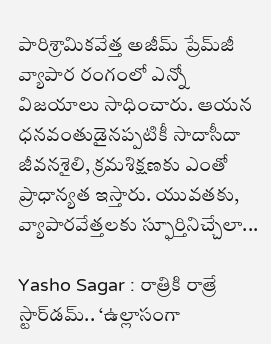పారిశ్రామికవేత్త అజీమ్ ప్రేమ్‌జీ వ్యాపార రంగంలో ఎన్నో విజయాలు సాధించారు. ఆయన ధనవంతుడైనప్పటికీ సాదాసీదా జీవనశైలి, క్రమశిక్షణకు ఎంతో ప్రాధాన్యత ఇస్తారు. యువతకు, వ్యాపారవేత్తలకు స్ఫూర్తినిచ్చేలా...

Yasho Sagar : రాత్రికి రాత్రే స్టార్‌డమ్.. ‘ఉల్లాసంగా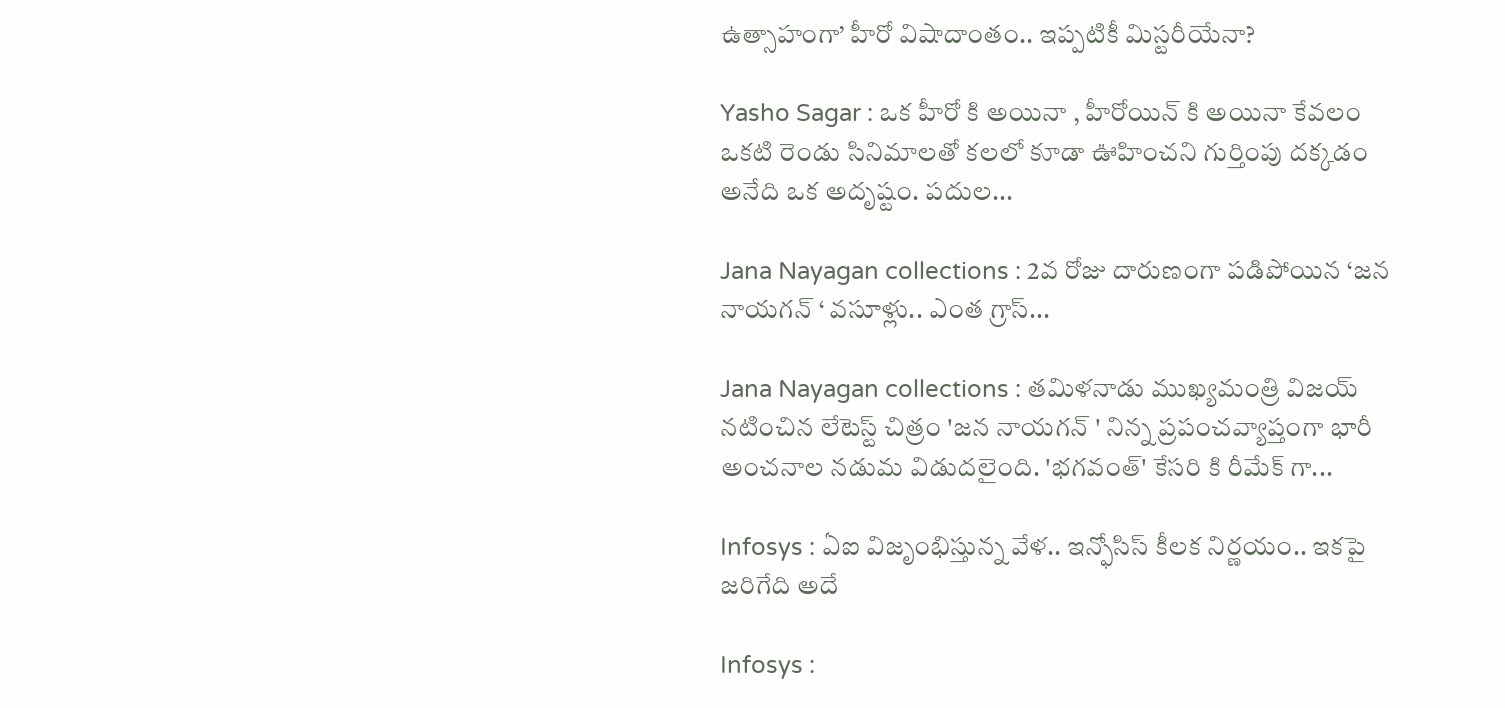ఉత్సాహంగా’ హీరో విషాదాంతం.. ఇప్పటికీ మిస్టరీయేనా?

Yasho Sagar : ఒక హీరో కి అయినా , హీరోయిన్ కి అయినా కేవలం ఒకటి రెండు సినిమాలతో కలలో కూడా ఊహించని గుర్తింపు దక్కడం అనేది ఒక అదృష్టం. పదుల...

Jana Nayagan collections : 2వ రోజు దారుణంగా పడిపోయిన ‘జన నాయగన్ ‘ వసూళ్లు.. ఎంత గ్రాస్...

Jana Nayagan collections : తమిళనాడు ముఖ్యమంత్రి విజయ్ నటించిన లేటెస్ట్ చిత్రం 'జన నాయగన్ ' నిన్న ప్రపంచవ్యాప్తంగా భారీ అంచనాల నడుమ విడుదలైంది. 'భగవంత్' కేసరి కి రీమేక్ గా...

Infosys : ఏఐ విజృంభిస్తున్న వేళ.. ఇన్ఫోసిస్ కీలక నిర్ణయం.. ఇకపై జరిగేది అదే

Infosys :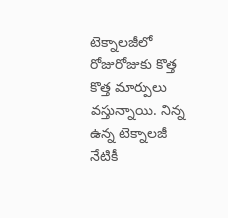టెక్నాలజీలో రోజురోజుకు కొత్త కొత్త మార్పులు వస్తున్నాయి. నిన్న ఉన్న టెక్నాలజీ నేటికీ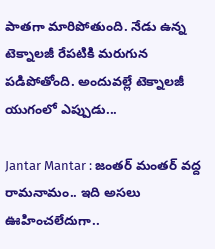పాతగా మారిపోతుంది. నేడు ఉన్న టెక్నాలజీ రేపటికి మరుగున పడిపోతోంది. అందువల్లే టెక్నాలజీ యుగంలో ఎప్పుడు...

Jantar Mantar : జంతర్ మంతర్ వద్ద రామనామం.. ఇది అసలు ఊహించలేదుగా..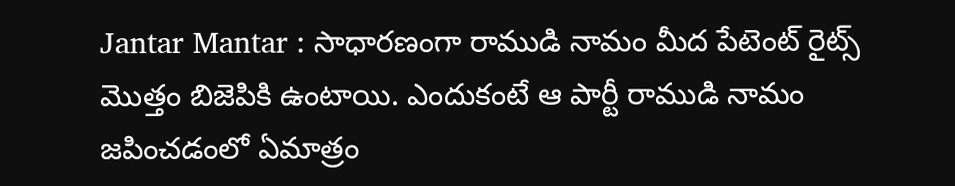Jantar Mantar : సాధారణంగా రాముడి నామం మీద పేటెంట్ రైట్స్ మొత్తం బిజెపికి ఉంటాయి. ఎందుకంటే ఆ పార్టీ రాముడి నామం జపించడంలో ఏమాత్రం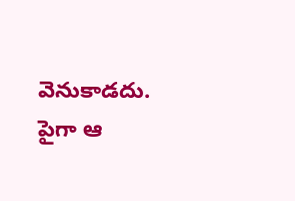వెనుకాడదు. పైగా ఆ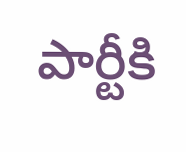పార్టీకి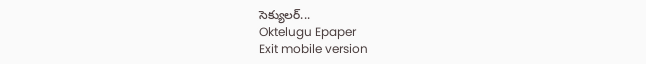సెక్యులర్...
Oktelugu Epaper
Exit mobile version